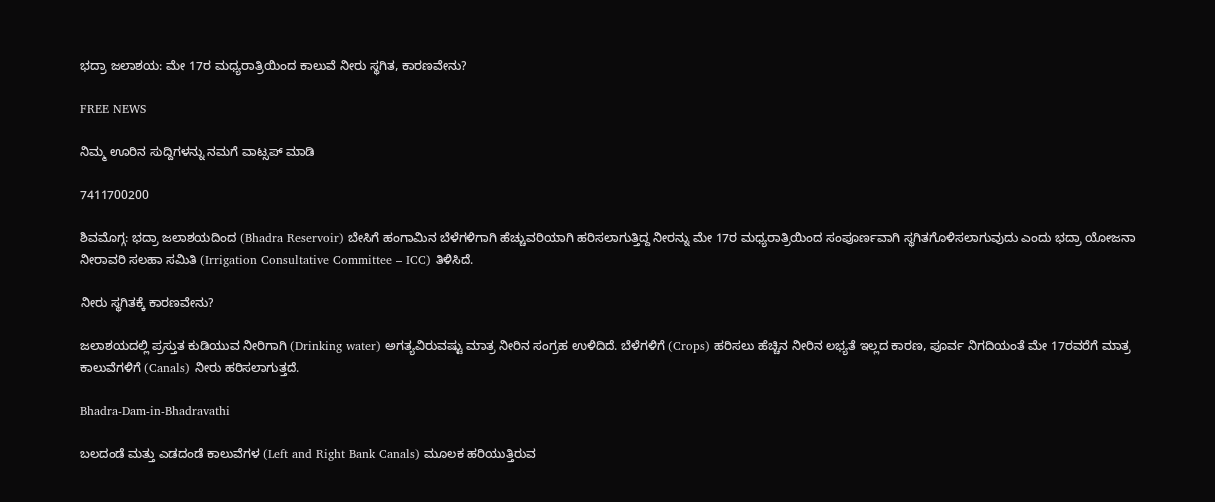ಭದ್ರಾ ಜಲಾಶಯ: ಮೇ 17ರ ಮಧ್ಯರಾತ್ರಿಯಿಂದ ಕಾಲುವೆ ನೀರು ಸ್ಥಗಿತ, ಕಾರಣವೇನು?

FREE NEWS

ನಿಮ್ಮ ಊರಿನ ಸುದ್ದಿಗಳನ್ನು ನಮಗೆ ವಾಟ್ಸಪ್ ಮಾಡಿ

7411700200

ಶಿವಮೊಗ್ಗ: ಭದ್ರಾ ಜಲಾಶಯದಿಂದ (Bhadra Reservoir) ಬೇಸಿಗೆ ಹಂಗಾಮಿನ ಬೆಳೆಗಳಿಗಾಗಿ ಹೆಚ್ಚುವರಿಯಾಗಿ ಹರಿಸಲಾಗುತ್ತಿದ್ದ ನೀರನ್ನು ಮೇ 17ರ ಮಧ್ಯರಾತ್ರಿಯಿಂದ ಸಂಪೂರ್ಣವಾಗಿ ಸ್ಥಗಿತಗೊಳಿಸಲಾಗುವುದು ಎಂದು ಭದ್ರಾ ಯೋಜನಾ ನೀರಾವರಿ ಸಲಹಾ ಸಮಿತಿ (Irrigation Consultative Committee – ICC) ತಿಳಿಸಿದೆ.

ನೀರು ಸ್ಥಗಿತಕ್ಕೆ ಕಾರಣವೇನು?

ಜಲಾಶಯದಲ್ಲಿ ಪ್ರಸ್ತುತ ಕುಡಿಯುವ ನೀರಿಗಾಗಿ (Drinking water) ಅಗತ್ಯವಿರುವಷ್ಟು ಮಾತ್ರ ನೀರಿನ ಸಂಗ್ರಹ ಉಳಿದಿದೆ. ಬೆಳೆಗಳಿಗೆ (Crops) ಹರಿಸಲು ಹೆಚ್ಚಿನ ನೀರಿನ ಲಭ್ಯತೆ ಇಲ್ಲದ ಕಾರಣ, ಪೂರ್ವ ನಿಗದಿಯಂತೆ ಮೇ 17ರವರೆಗೆ ಮಾತ್ರ ಕಾಲುವೆಗಳಿಗೆ (Canals) ನೀರು ಹರಿಸಲಾಗುತ್ತದೆ.

Bhadra-Dam-in-Bhadravathi

ಬಲದಂಡೆ ಮತ್ತು ಎಡದಂಡೆ ಕಾಲುವೆಗಳ (Left and Right Bank Canals) ಮೂಲಕ ಹರಿಯುತ್ತಿರುವ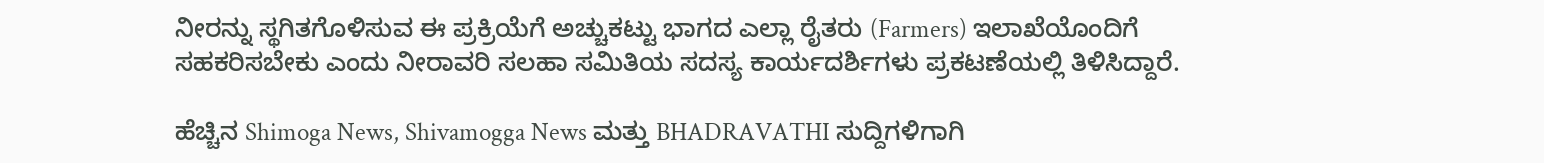ನೀರನ್ನು ಸ್ಥಗಿತಗೊಳಿಸುವ ಈ ಪ್ರಕ್ರಿಯೆಗೆ ಅಚ್ಚುಕಟ್ಟು ಭಾಗದ ಎಲ್ಲಾ ರೈತರು (Farmers) ಇಲಾಖೆಯೊಂದಿಗೆ ಸಹಕರಿಸಬೇಕು ಎಂದು ನೀರಾವರಿ ಸಲಹಾ ಸಮಿತಿಯ ಸದಸ್ಯ ಕಾರ್ಯದರ್ಶಿಗಳು ಪ್ರಕಟಣೆಯಲ್ಲಿ ತಿಳಿಸಿದ್ದಾರೆ.

ಹೆಚ್ಚಿನ Shimoga News, Shivamogga News ಮತ್ತು BHADRAVATHI ಸುದ್ದಿಗಳಿಗಾಗಿ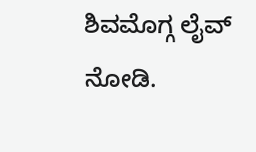ಶಿವಮೊಗ್ಗ ಲೈವ್ ನೋಡಿ.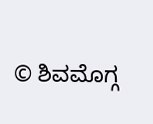© ಶಿವಮೊಗ್ಗ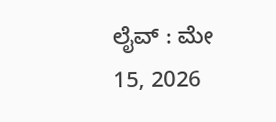ಲೈವ್‌ : ಮೇ 15, 2026